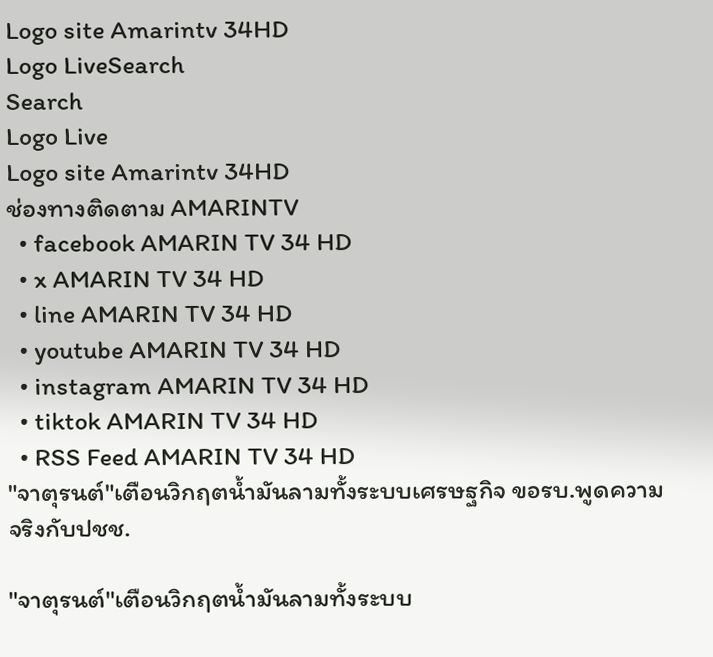Logo site Amarintv 34HD
Logo LiveSearch
Search
Logo Live
Logo site Amarintv 34HD
ช่องทางติดตาม AMARINTV
  • facebook AMARIN TV 34 HD
  • x AMARIN TV 34 HD
  • line AMARIN TV 34 HD
  • youtube AMARIN TV 34 HD
  • instagram AMARIN TV 34 HD
  • tiktok AMARIN TV 34 HD
  • RSS Feed AMARIN TV 34 HD
"จาตุรนต์"เตือนวิกฤตน้ำมันลามทั้งระบบเศรษฐกิจ ขอรบ.พูดความจริงกับปชช.

"จาตุรนต์"เตือนวิกฤตน้ำมันลามทั้งระบบ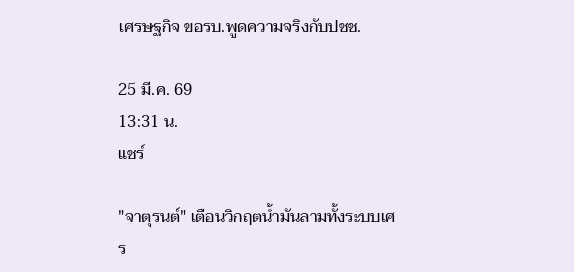เศรษฐกิจ ขอรบ.พูดความจริงกับปชช.

25 มี.ค. 69
13:31 น.
แชร์

"จาตุรนต์" เตือนวิกฤตน้ำมันลามทั้งระบบเศร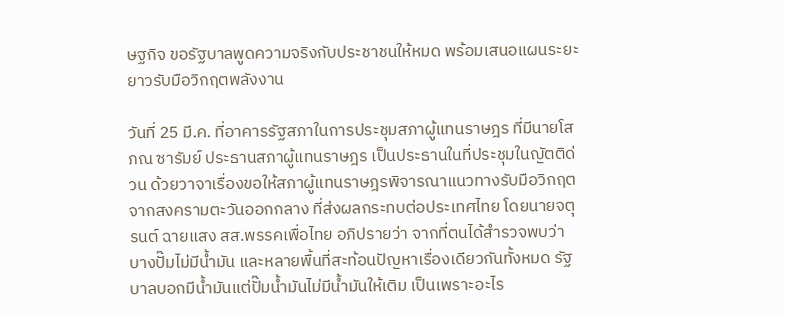ษฐกิจ ขอรัฐบาลพูดความจริงกับประชาชนให้หมด พร้อมเสนอแผนระยะยาวรับมือวิกฤตพลังงาน

วันที่ 25 มี.ค. ที่อาคารรัฐสภาในการประชุมสภาผู้แทนราษฎร ที่มีนายโสภณ ซารัมย์ ประธานสภาผู้แทนราษฎร เป็นประธานในที่ประชุมในญัตติด่วน ด้วยวาจาเรื่องขอให้สภาผู้แทนราษฎรพิจารณาแนวทางรับมือวิกฤตจากสงครามตะวันออกกลาง ที่ส่งผลกระทบต่อประเทศไทย โดยนายจตุรนต์ ฉายแสง สส.พรรคเพื่อไทย อภิปรายว่า จากที่ตนได้สำรวจพบว่า บางปั๊มไม่มีน้ำมัน และหลายพื้นที่สะท้อนปัญหาเรื่องเดียวกันทั้งหมด รัฐบาลบอกมีน้ำมันแต่ปั๊มน้ำมันไม่มีน้ำมันให้เติม เป็นเพราะอะไร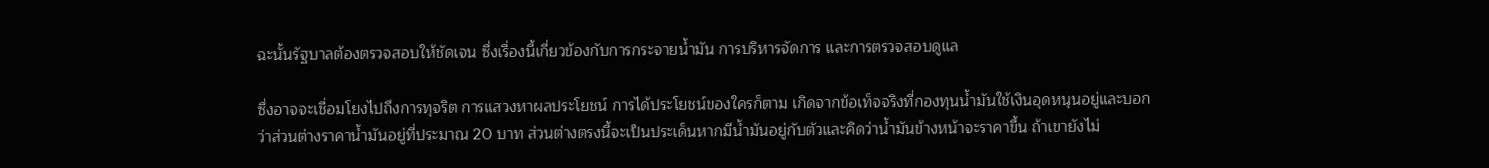ฉะนั้นรัฐบาลต้องตรวจสอบให้ชัดเจน ซึ่งเรื่องนี้เกี่ยวข้องกับการกระจายน้ำมัน การบริหารจัดการ และการตรวจสอบดูแล

ซึ่งอาจจะเชื่อมโยงไปถึงการทุจริต การแสวงหาผลประโยชน์ การได้ประโยชน์ของใครก็ตาม เกิดจากข้อเท็จจริงที่กองทุนน้ำมันใช้เงินอุดหนุนอยู่และบอกว่าส่วนต่างราคาน้ำมันอยู่ที่ประมาณ 20 บาท ส่วนต่างตรงนี้จะเป็นประเด็นหากมีน้ำมันอยู่กับตัวและคิดว่าน้ำมันข้างหน้าจะราคาขึ้น ถ้าเขายังไม่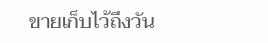ขายเก็บไว้ถึงวัน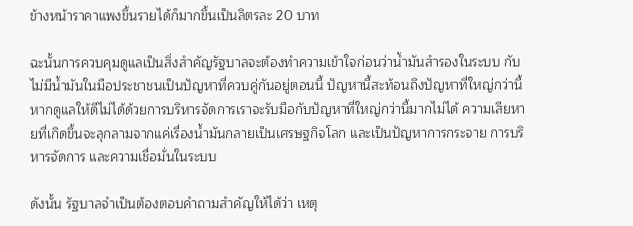ข้างหน้าราคาแพงขึ้นรายได้ก็มากขึ้นเป็นลิตรละ 20 บาท

ฉะนั้นการควบคุมดูแลเป็นสิ่งสำคัญรัฐบาลจะต้องทำความเข้าใจก่อนว่าน้ำมันสำรองในระบบ กับไม่มีน้ำมันในมือประชาชนเป็นปัญหาที่ควบคู่กันอยู่ตอนนี้ ปัญหานี้สะท้อนถึงปัญหาที่ใหญ่กว่านี้หากดูแลให้ดีไม่ได้ด้วยการบริหารจัดการเราจะรับมือกับปัญหาที่ใหญ่กว่านี้มากไม่ได้ ความเสียหายที่เกิดขึ้นจะลุกลามจากแค่เรื่องน้ำมันกลายเป็นเศรษฐกิจโลก และเป็นปัญหาการกระจาย การบริหารจัดการ และความเชื่อมั่นในระบบ

ดังนั้น รัฐบาลจำเป็นต้องตอบคำถามสำคัญให้ได้ว่า เหตุ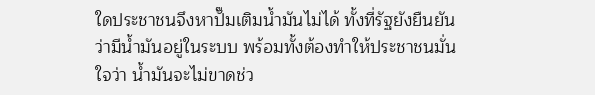ใดประชาชนจึงหาปั๊มเติมน้ำมันไม่ได้ ทั้งที่รัฐยังยืนยันว่ามีน้ำมันอยู่ในระบบ พร้อมทั้งต้องทำให้ประชาชนมั่นใจว่า น้ำมันจะไม่ขาดช่ว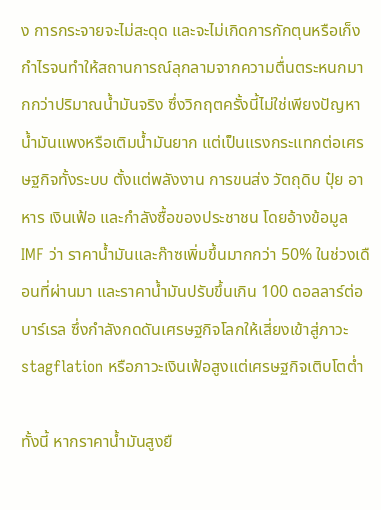ง การกระจายจะไม่สะดุด และจะไม่เกิดการกักตุนหรือเก็งกำไรจนทำให้สถานการณ์ลุกลามจากความตื่นตระหนกมากกว่าปริมาณน้ำมันจริง ซึ่งวิกฤตครั้งนี้ไม่ใช่เพียงปัญหาน้ำมันแพงหรือเติมน้ำมันยาก แต่เป็นแรงกระแทกต่อเศรษฐกิจทั้งระบบ ตั้งแต่พลังงาน การขนส่ง วัตถุดิบ ปุ๋ย อาหาร เงินเฟ้อ และกำลังซื้อของประชาชน โดยอ้างข้อมูล IMF ว่า ราคาน้ำมันและก๊าซเพิ่มขึ้นมากกว่า 50% ในช่วงเดือนที่ผ่านมา และราคาน้ำมันปรับขึ้นเกิน 100 ดอลลาร์ต่อบาร์เรล ซึ่งกำลังกดดันเศรษฐกิจโลกให้เสี่ยงเข้าสู่ภาวะ stagflation หรือภาวะเงินเฟ้อสูงแต่เศรษฐกิจเติบโตต่ำ

ทั้งนี้ หากราคาน้ำมันสูงยื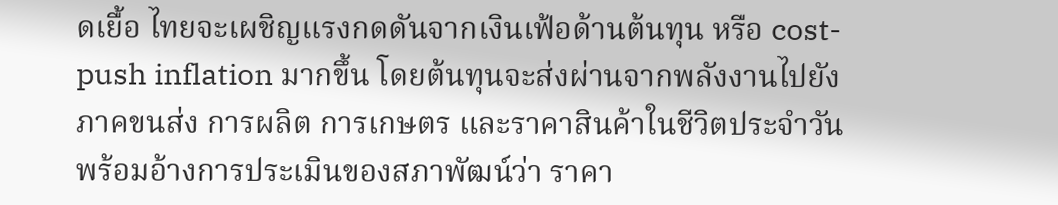ดเยื้อ ไทยจะเผชิญแรงกดดันจากเงินเฟ้อด้านต้นทุน หรือ cost-push inflation มากขึ้น โดยต้นทุนจะส่งผ่านจากพลังงานไปยังภาคขนส่ง การผลิต การเกษตร และราคาสินค้าในชีวิตประจำวัน พร้อมอ้างการประเมินของสภาพัฒน์ว่า ราคา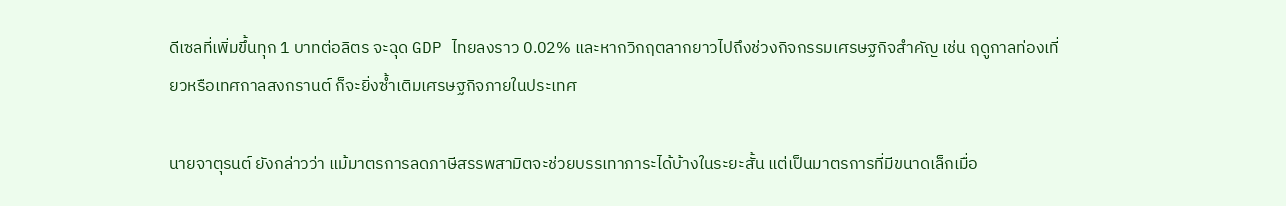ดีเซลที่เพิ่มขึ้นทุก 1 บาทต่อลิตร จะฉุด GDP ไทยลงราว 0.02% และหากวิกฤตลากยาวไปถึงช่วงกิจกรรมเศรษฐกิจสำคัญ เช่น ฤดูกาลท่องเที่ยวหรือเทศกาลสงกรานต์ ก็จะยิ่งซ้ำเติมเศรษฐกิจภายในประเทศ

นายจาตุรนต์ ยังกล่าวว่า แม้มาตรการลดภาษีสรรพสามิตจะช่วยบรรเทาภาระได้บ้างในระยะสั้น แต่เป็นมาตรการที่มีขนาดเล็กเมื่อ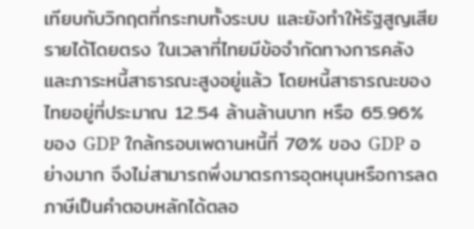เทียบกับวิกฤตที่กระทบทั้งระบบ และยังทำให้รัฐสูญเสียรายได้โดยตรง ในเวลาที่ไทยมีข้อจำกัดทางการคลังและภาระหนี้สาธารณะสูงอยู่แล้ว โดยหนี้สาธารณะของไทยอยู่ที่ประมาณ 12.54 ล้านล้านบาท หรือ 65.96% ของ GDP ใกล้กรอบเพดานหนี้ที่ 70% ของ GDP อย่างมาก จึงไม่สามารถพึ่งมาตรการอุดหนุนหรือการลดภาษีเป็นคำตอบหลักได้ตลอ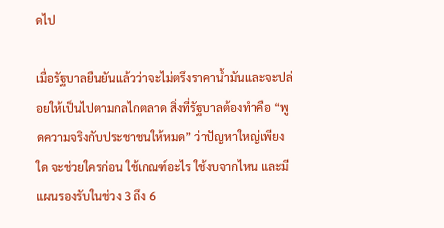ดไป

เมื่อรัฐบาลยืนยันแล้วว่าจะไม่ตรึงราคาน้ำมันและจะปล่อยให้เป็นไปตามกลไกตลาด สิ่งที่รัฐบาลต้องทำคือ “พูดความจริงกับประชาชนให้หมด” ว่าปัญหาใหญ่เพียงใด จะช่วยใครก่อน ใช้เกณฑ์อะไร ใช้งบจากไหน และมีแผนรองรับในช่วง 3 ถึง 6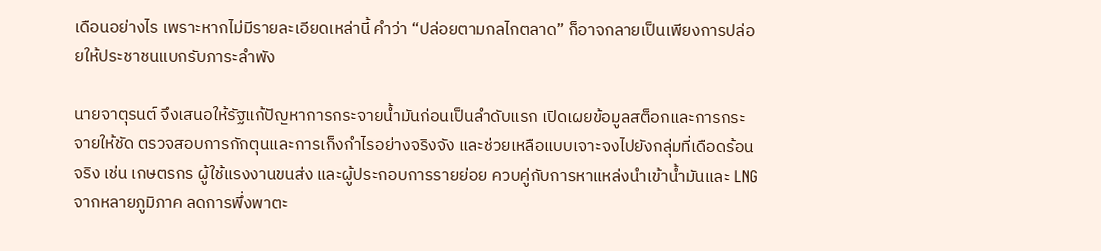เดือนอย่างไร เพราะหากไม่มีรายละเอียดเหล่านี้ คำว่า “ปล่อยตามกลไกตลาด” ก็อาจกลายเป็นเพียงการปล่อยให้ประชาชนแบกรับภาระลำพัง

นายจาตุรนต์ จึงเสนอให้รัฐแก้ปัญหาการกระจายน้ำมันก่อนเป็นลำดับแรก เปิดเผยข้อมูลสต็อกและการกระจายให้ชัด ตรวจสอบการกักตุนและการเก็งกำไรอย่างจริงจัง และช่วยเหลือแบบเจาะจงไปยังกลุ่มที่เดือดร้อนจริง เช่น เกษตรกร ผู้ใช้แรงงานขนส่ง และผู้ประกอบการรายย่อย ควบคู่กับการหาแหล่งนำเข้าน้ำมันและ LNG จากหลายภูมิภาค ลดการพึ่งพาตะ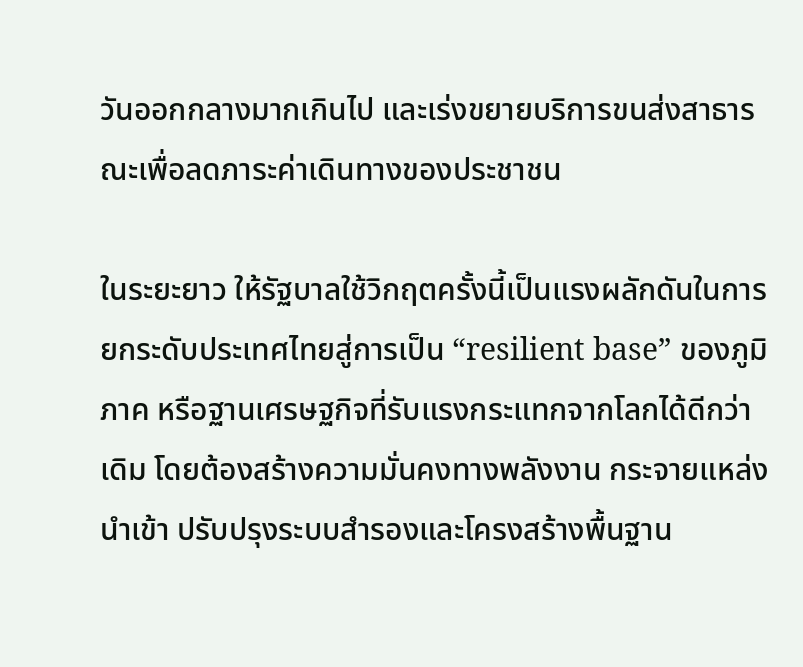วันออกกลางมากเกินไป และเร่งขยายบริการขนส่งสาธารณะเพื่อลดภาระค่าเดินทางของประชาชน

ในระยะยาว ให้รัฐบาลใช้วิกฤตครั้งนี้เป็นแรงผลักดันในการยกระดับประเทศไทยสู่การเป็น “resilient base” ของภูมิภาค หรือฐานเศรษฐกิจที่รับแรงกระแทกจากโลกได้ดีกว่าเดิม โดยต้องสร้างความมั่นคงทางพลังงาน กระจายแหล่งนำเข้า ปรับปรุงระบบสำรองและโครงสร้างพื้นฐาน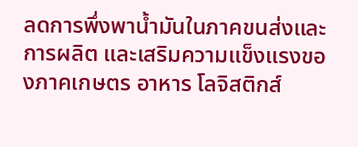ลดการพึ่งพาน้ำมันในภาคขนส่งและการผลิต และเสริมความแข็งแรงของภาคเกษตร อาหาร โลจิสติกส์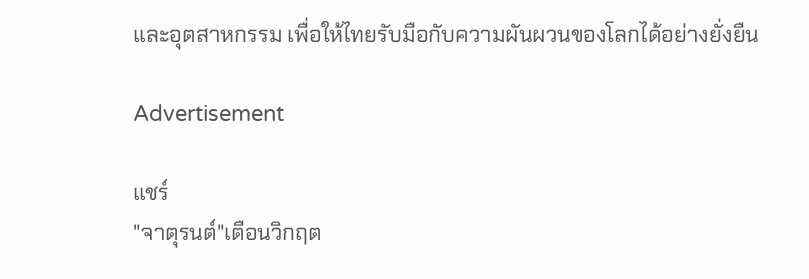และอุตสาหกรรม เพื่อให้ไทยรับมือกับความผันผวนของโลกได้อย่างยั่งยืน

Advertisement

แชร์
"จาตุรนต์"เตือนวิกฤต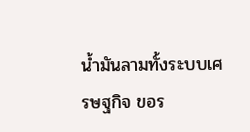น้ำมันลามทั้งระบบเศรษฐกิจ ขอร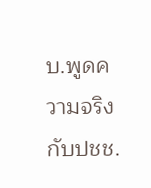บ.พูดความจริงกับปชช.